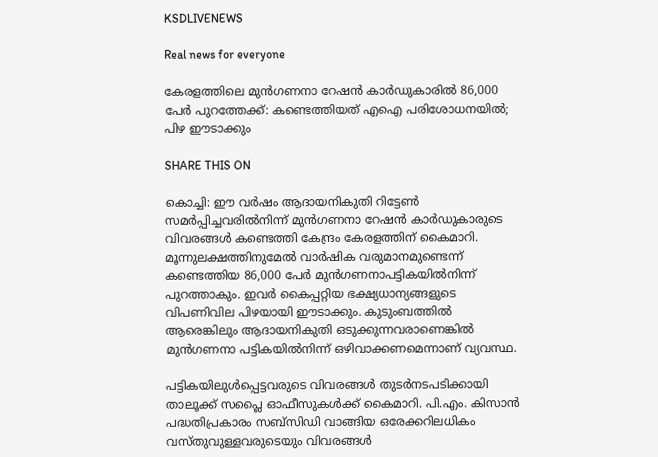KSDLIVENEWS

Real news for everyone

കേരളത്തിലെ മുൻഗണനാ റേഷൻ കാർഡുകാരിൽ 86,000 പേർ പുറത്തേക്ക്: കണ്ടെത്തിയത് എഐ പരിശോധനയിൽ; പിഴ ഈടാക്കും

SHARE THIS ON

കൊച്ചി: ഈ വർഷം ആദായനികുതി റിട്ടേൺ സമർപ്പിച്ചവരിൽനിന്ന്‌ മുൻഗണനാ റേഷൻ കാർഡുകാരുടെ വിവരങ്ങൾ കണ്ടെത്തി കേന്ദ്രം കേരളത്തിന് കൈമാറി. മൂന്നുലക്ഷത്തിനുമേൽ വാർഷിക വരുമാനമുണ്ടെന്ന് കണ്ടെത്തിയ 86,000 പേർ മുൻഗണനാപട്ടികയിൽനിന്ന് പുറത്താകും. ഇവർ കൈപ്പറ്റിയ ഭക്ഷ്യധാന്യങ്ങളുടെ വിപണിവില പിഴയായി ഈടാക്കും. കുടുംബത്തിൽ ആരെങ്കിലും ആദായനികുതി ഒടുക്കുന്നവരാണെങ്കിൽ മുൻഗണനാ പട്ടികയിൽനിന്ന് ഒഴിവാക്കണമെന്നാണ് വ്യവസ്ഥ.

പട്ടികയിലുൾപ്പെട്ടവരുടെ വിവരങ്ങൾ തുടർനടപടിക്കായി താലൂക്ക് സപ്ലൈ ഓഫീസുകൾക്ക് കൈമാറി. പി.എം. കിസാൻ പദ്ധതിപ്രകാരം സബ്സിഡി വാങ്ങിയ ഒരേക്കറിലധികം വസ്തുവുള്ളവരുടെയും വിവരങ്ങൾ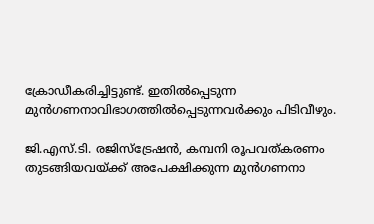ക്രോഡീകരിച്ചിട്ടുണ്ട്. ഇതിൽപ്പെടുന്ന മുൻഗണനാവിഭാഗത്തിൽപ്പെടുന്നവർക്കും പിടിവീഴും.

ജി.എസ്.ടി. രജിസ്ട്രേഷൻ, കമ്പനി രൂപവത്കരണം തുടങ്ങിയവയ്ക്ക് അപേക്ഷിക്കുന്ന മുൻഗണനാ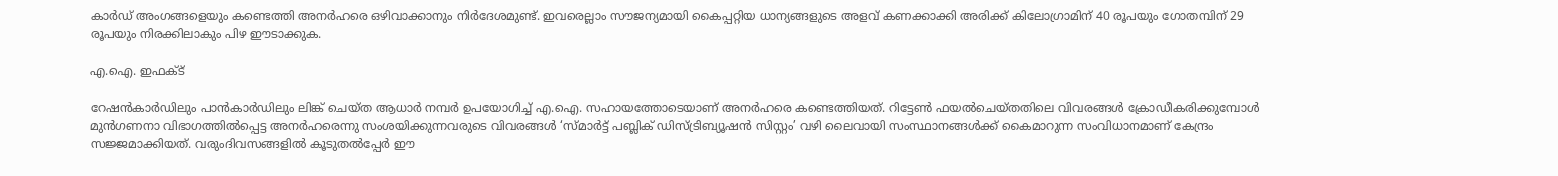കാർഡ് അംഗങ്ങളെയും കണ്ടെത്തി അനർഹരെ ഒഴിവാക്കാനും നിർദേശമുണ്ട്. ഇവരെല്ലാം സൗജന്യമായി കൈപ്പറ്റിയ ധാന്യങ്ങളുടെ അളവ് കണക്കാക്കി അരിക്ക്‌ കിലോഗ്രാമിന് 40 രൂപയും ഗോതമ്പിന് 29 രൂപയും നിരക്കിലാകും പിഴ ഈടാക്കുക.

എ.ഐ. ഇഫക്ട്‌

റേഷൻകാർഡിലും പാൻകാർഡിലും ലിങ്ക് ചെയ്ത ആധാർ നമ്പർ ഉപയോഗിച്ച് എ.ഐ. സഹായത്തോടെയാണ് അനർഹരെ കണ്ടെത്തിയത്. റിട്ടേൺ ഫയൽചെയ്തതിലെ വിവരങ്ങൾ ക്രോഡീകരിക്കുമ്പോൾ മുൻഗണനാ വിഭാഗത്തിൽപ്പെട്ട അനർഹരെന്നു സംശയിക്കുന്നവരുടെ വിവരങ്ങൾ ‘സ്മാർട്ട് പബ്ലിക് ഡിസ്ട്രിബ്യൂഷൻ സിസ്റ്റം’ വഴി ലൈവായി സംസ്ഥാനങ്ങൾക്ക് കൈമാറുന്ന സംവിധാനമാണ് കേന്ദ്രം സജ്ജമാക്കിയത്. വരുംദിവസങ്ങളിൽ കൂടുതൽപ്പേർ ഈ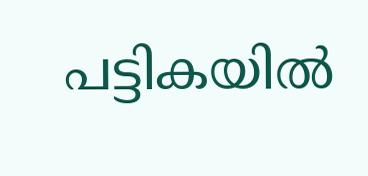പട്ടികയിൽ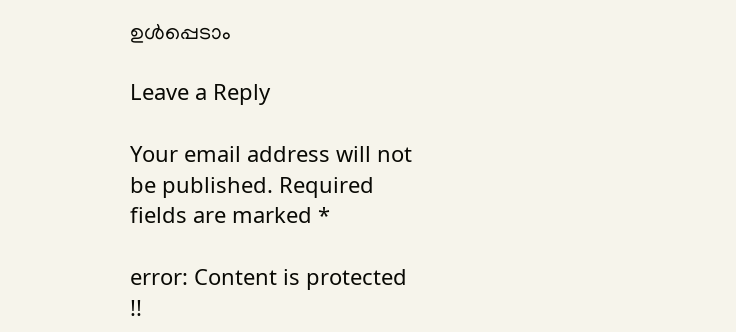ഉൾപ്പെടാം

Leave a Reply

Your email address will not be published. Required fields are marked *

error: Content is protected !!